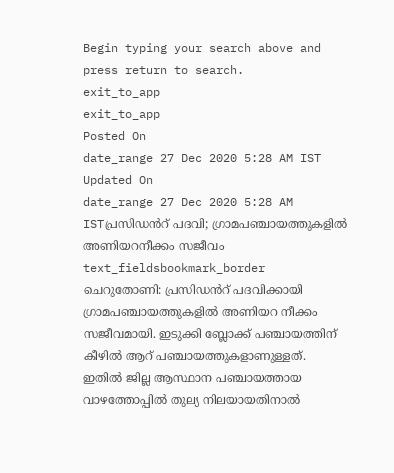Begin typing your search above and press return to search.
exit_to_app
exit_to_app
Posted On
date_range 27 Dec 2020 5:28 AM IST Updated On
date_range 27 Dec 2020 5:28 AM ISTപ്രസിഡൻറ് പദവി; ഗ്രാമപഞ്ചായത്തുകളിൽ അണിയറനീക്കം സജീവം
text_fieldsbookmark_border
ചെറുതോണി: പ്രസിഡൻറ് പദവിക്കായി ഗ്രാമപഞ്ചായത്തുകളിൽ അണിയറ നീക്കം സജീവമായി. ഇടുക്കി ബ്ലോക്ക് പഞ്ചായത്തിന് കീഴിൽ ആറ് പഞ്ചായത്തുകളാണുള്ളത്. ഇതിൽ ജില്ല ആസ്ഥാന പഞ്ചായത്തായ വാഴത്തോപ്പിൽ തുല്യ നിലയായതിനാൽ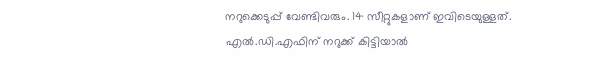നറുക്കെടുപ്പ് വേണ്ടിവരും. 14 സീറ്റുകളാണ് ഇവിടെയുള്ളത്. എൽ.ഡി.എഫിന് നറുക്ക് കിട്ടിയാൽ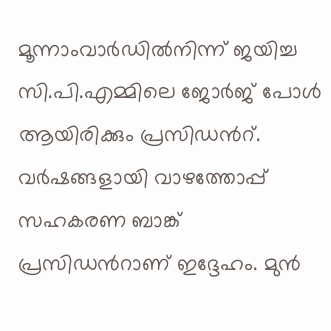മൂന്നാംവാർഡിൽനിന്ന് ജയിച്ച സി.പി.എമ്മിലെ ജോർജ് പോൾ ആയിരിക്കും പ്രസിഡൻറ്. വർഷങ്ങളായി വാഴത്തോപ്പ് സഹകരണ ബാങ്ക് പ്രസിഡൻറാണ് ഇദ്ദേഹം. മുൻ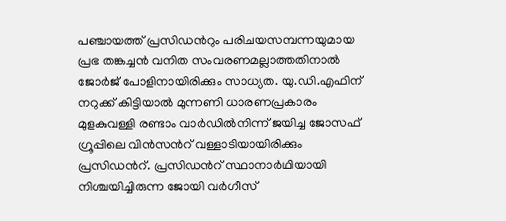പഞ്ചായത്ത് പ്രസിഡൻറും പരിചയസമ്പന്നയുമായ പ്രഭ തങ്കച്ചൻ വനിത സംവരണമല്ലാത്തതിനാൽ ജോർജ് പോളിനായിരിക്കും സാധ്യത. യു.ഡി.എഫിന് നറുക്ക് കിട്ടിയാൽ മുന്നണി ധാരണപ്രകാരം മുളകുവള്ളി രണ്ടാം വാർഡിൽനിന്ന് ജയിച്ച ജോസഫ് ഗ്രൂപ്പിലെ വിൻസൻറ് വള്ളാടിയായിരിക്കും പ്രസിഡൻറ്. പ്രസിഡൻറ് സ്ഥാനാർഥിയായി നിശ്ചയിച്ചിരുന്ന ജോയി വർഗീസ്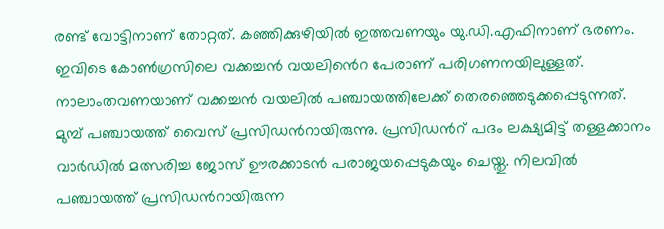രണ്ട് വോട്ടിനാണ് തോറ്റത്. കഞ്ഞിക്കുഴിയിൽ ഇത്തവണയും യു.ഡി.എഫിനാണ് ഭരണം. ഇവിടെ കോൺഗ്രസിലെ വക്കച്ചൻ വയലിൻെറ പേരാണ് പരിഗണനയിലുള്ളത്. നാലാംതവണയാണ് വക്കച്ചൻ വയലിൽ പഞ്ചായത്തിലേക്ക് തെരഞ്ഞെടുക്കപ്പെടുന്നത്. മുമ്പ് പഞ്ചായത്ത് വൈസ് പ്രസിഡൻറായിരുന്നു. പ്രസിഡൻറ് പദം ലക്ഷ്യമിട്ട് തള്ളക്കാനം വാർഡിൽ മത്സരിച്ച ജോസ് ഊരക്കാടൻ പരാജയപ്പെടുകയും ചെയ്തു. നിലവിൽ പഞ്ചായത്ത് പ്രസിഡൻറായിരുന്ന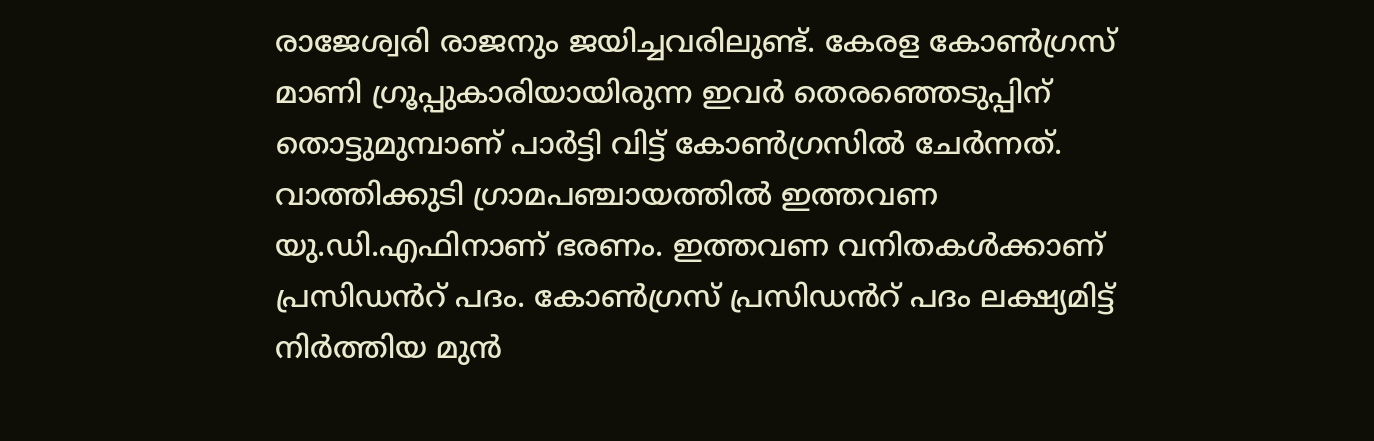രാജേശ്വരി രാജനും ജയിച്ചവരിലുണ്ട്. കേരള കോൺഗ്രസ് മാണി ഗ്രൂപ്പുകാരിയായിരുന്ന ഇവർ തെരഞ്ഞെടുപ്പിന് തൊട്ടുമുമ്പാണ് പാർട്ടി വിട്ട് കോൺഗ്രസിൽ ചേർന്നത്. വാത്തിക്കുടി ഗ്രാമപഞ്ചായത്തിൽ ഇത്തവണ യു.ഡി.എഫിനാണ് ഭരണം. ഇത്തവണ വനിതകൾക്കാണ് പ്രസിഡൻറ് പദം. കോൺഗ്രസ് പ്രസിഡൻറ് പദം ലക്ഷ്യമിട്ട് നിർത്തിയ മുൻ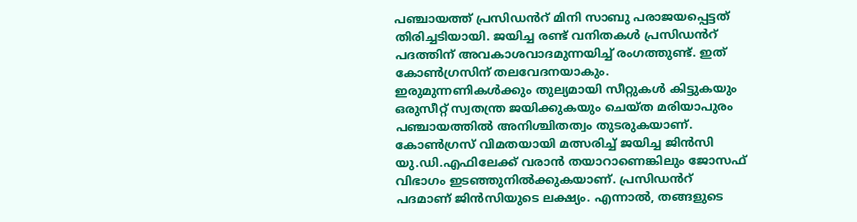പഞ്ചായത്ത് പ്രസിഡൻറ് മിനി സാബു പരാജയപ്പെട്ടത് തിരിച്ചടിയായി. ജയിച്ച രണ്ട് വനിതകൾ പ്രസിഡൻറ് പദത്തിന് അവകാശവാദമുന്നയിച്ച് രംഗത്തുണ്ട്. ഇത് കോൺഗ്രസിന് തലവേദനയാകും. ഇരുമുന്നണികൾക്കും തുല്യമായി സീറ്റുകൾ കിട്ടുകയും ഒരുസീറ്റ് സ്വതന്ത്ര ജയിക്കുകയും ചെയ്ത മരിയാപുരം പഞ്ചായത്തിൽ അനിശ്ചിതത്വം തുടരുകയാണ്. കോൺഗ്രസ് വിമതയായി മത്സരിച്ച് ജയിച്ച ജിൻസി യു.ഡി.എഫിലേക്ക് വരാൻ തയാറാണെങ്കിലും ജോസഫ് വിഭാഗം ഇടഞ്ഞുനിൽക്കുകയാണ്. പ്രസിഡൻറ് പദമാണ് ജിൻസിയുടെ ലക്ഷ്യം. എന്നാൽ, തങ്ങളുടെ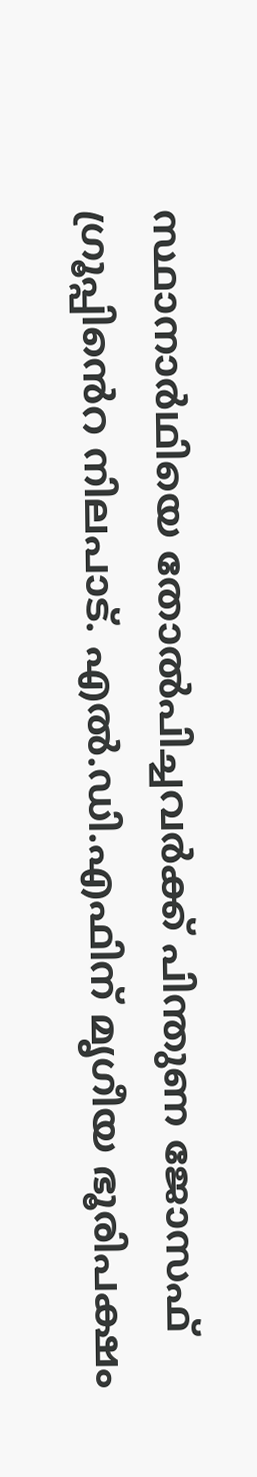സ്ഥാനാർഥിയെ തോൽപിച്ചവർക്ക് പിന്തുണ ജോസഫ് ഗ്രൂപ്പിൻെറ നിലപാട്. എൽ.ഡി.എഫിന് മൃഗീയ ഭൂരിപക്ഷം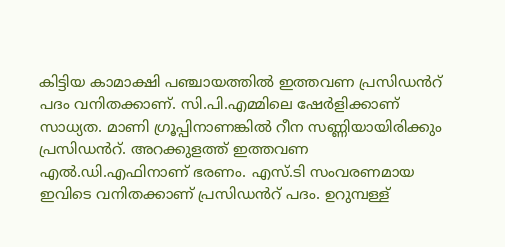കിട്ടിയ കാമാക്ഷി പഞ്ചായത്തിൽ ഇത്തവണ പ്രസിഡൻറ് പദം വനിതക്കാണ്. സി.പി.എമ്മിലെ ഷേർളിക്കാണ് സാധ്യത. മാണി ഗ്രൂപ്പിനാണങ്കിൽ റീന സണ്ണിയായിരിക്കും പ്രസിഡൻറ്. അറക്കുളത്ത് ഇത്തവണ എൽ.ഡി.എഫിനാണ് ഭരണം. എസ്.ടി സംവരണമായ ഇവിടെ വനിതക്കാണ് പ്രസിഡൻറ് പദം. ഉറുമ്പള്ള്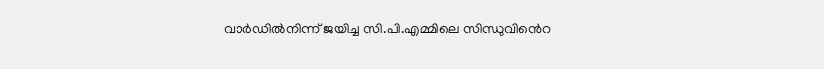വാർഡിൽനിന്ന് ജയിച്ച സി.പി.എമ്മിലെ സിന്ധുവിൻെറ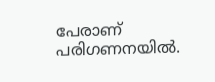പേരാണ് പരിഗണനയിൽ.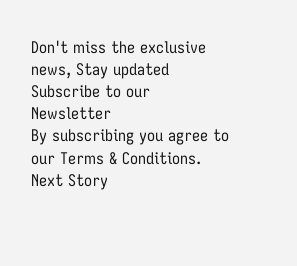Don't miss the exclusive news, Stay updated
Subscribe to our Newsletter
By subscribing you agree to our Terms & Conditions.
Next Story